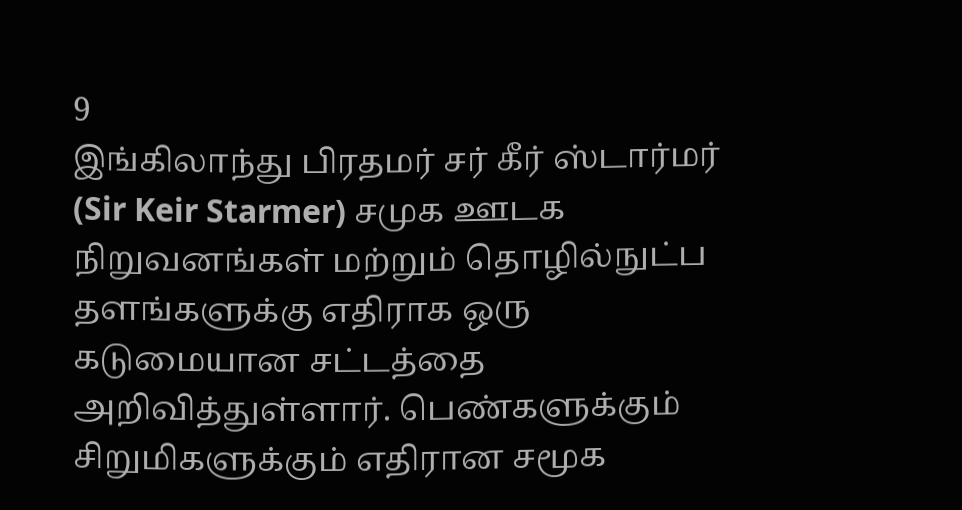9
இங்கிலாந்து பிரதமர் சர் கீர் ஸ்டார்மர் (Sir Keir Starmer) சமுக ஊடக நிறுவனங்கள் மற்றும் தொழில்நுட்ப தளங்களுக்கு எதிராக ஒரு கடுமையான சட்டத்தை அறிவித்துள்ளார். பெண்களுக்கும் சிறுமிகளுக்கும் எதிரான சமூக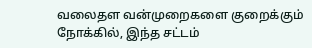வலைதள வன்முறைகளை குறைக்கும் நோக்கில், இந்த சட்டம்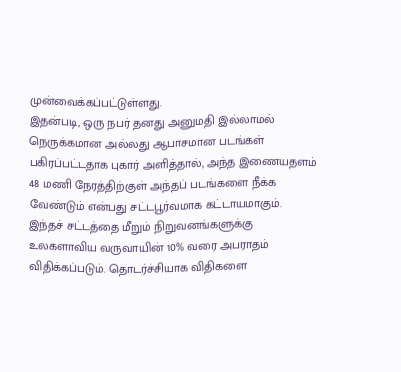முன்வைக்கப்பட்டுள்ளது.
இதன்படி, ஒரு நபர் தனது அனுமதி இல்லாமல் நெருக்கமான அல்லது ஆபாசமான படங்கள் பகிரப்பட்டதாக புகார் அளித்தால், அந்த இணையதளம் 48 மணி நேரத்திற்குள் அந்தப் படங்களை நீக்க வேண்டும் என்பது சட்டபூர்வமாக கட்டாயமாகும்.
இந்தச் சட்டத்தை மீறும் நிறுவனங்களுக்கு உலகளாவிய வருவாயின் 10% வரை அபராதம் விதிக்கப்படும். தொடர்ச்சியாக விதிகளை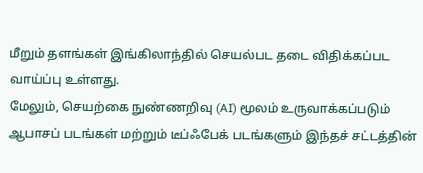மீறும் தளங்கள் இங்கிலாந்தில் செயல்பட தடை விதிக்கப்பட வாய்ப்பு உள்ளது.
மேலும், செயற்கை நுண்ணறிவு (AI) மூலம் உருவாக்கப்படும் ஆபாசப் படங்கள் மற்றும் டீப்ஃபேக் படங்களும் இந்தச் சட்டத்தின்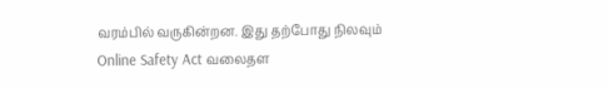வரம்பில் வருகின்றன. இது தற்போது நிலவும் Online Safety Act வலைதள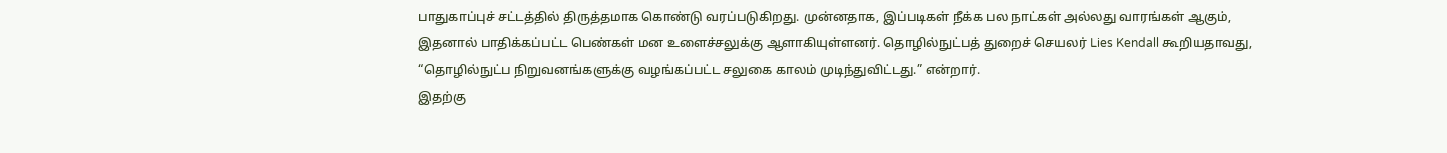பாதுகாப்புச் சட்டத்தில் திருத்தமாக கொண்டு வரப்படுகிறது. முன்னதாக, இப்படிகள் நீக்க பல நாட்கள் அல்லது வாரங்கள் ஆகும், இதனால் பாதிக்கப்பட்ட பெண்கள் மன உளைச்சலுக்கு ஆளாகியுள்ளனர். தொழில்நுட்பத் துறைச் செயலர் Lies Kendall கூறியதாவது, “தொழில்நுட்ப நிறுவனங்களுக்கு வழங்கப்பட்ட சலுகை காலம் முடிந்துவிட்டது.” என்றார்.
இதற்கு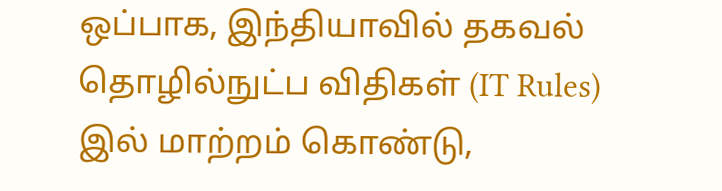ஒப்பாக, இந்தியாவில் தகவல் தொழில்நுட்ப விதிகள் (IT Rules) இல் மாற்றம் கொண்டு,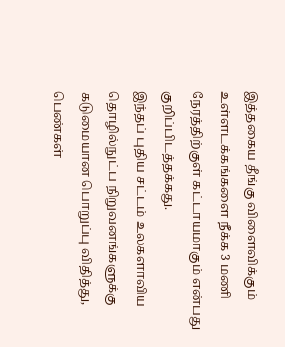இத்தகைய தீங்கு விளைவிக்கும் உள்ளடக்கங்களை நீக்க 3 மணி நேரத்திற்குள் கட்டாயமாகும் என்பது குறிப்பிடத்தக்கது.
இந்தப் புதிய சட்டம் உலகளாவிய தொழில்நுட்ப நிறுவனங்களுக்கு கடுமையான பொறுப்பு விதித்து, பெண்கள்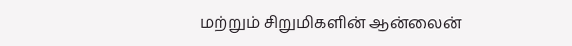மற்றும் சிறுமிகளின் ஆன்லைன்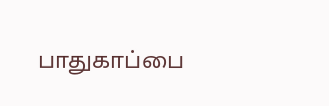பாதுகாப்பை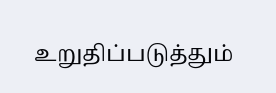உறுதிப்படுத்தும்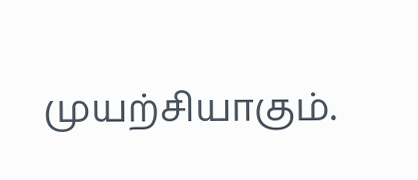முயற்சியாகும்.